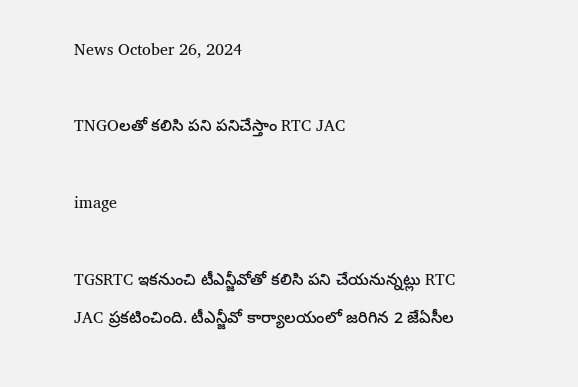News October 26, 2024

TNGOలతో కలిసి పని పనిచేస్తాం RTC JAC

image

TGSRTC ఇకనుంచి టీఎన్జీవోతో కలిసి పని చేయనున్నట్లు RTC JAC ప్రకటించింది. టీఎన్జీవో కార్యాలయంలో జరిగిన 2 జేఏసీల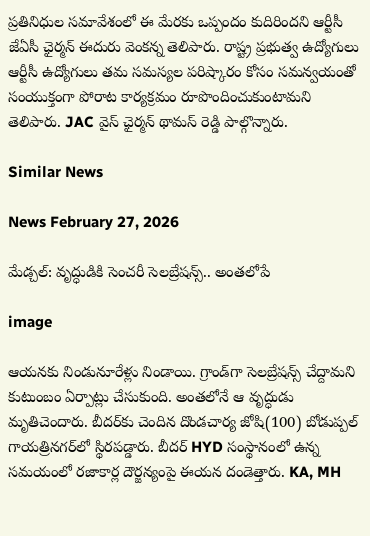ప్రతినిధుల సమావేశంలో ఈ మేరకు ఒప్పందం కుదిరిందని ఆర్టీసీ జేఏసీ ఛైర్మన్ ఈదురు వెంకన్న తెలిపారు. రాష్ట్ర ప్రభుత్వ ఉద్యోగులు ఆర్టీసీ ఉద్యోగులు తమ సమస్యల పరిష్కారం కోసం సమన్వయంతో సంయుక్తంగా పోరాట కార్యక్రమం రూపొందించుకుంటామని తెలిపారు. JAC వైస్ ఛైర్మన్ థామస్ రెడ్డి పాల్గొన్నారు.

Similar News

News February 27, 2026

మేడ్చల్: వృద్ధుడికి సెంచరీ సెలబ్రేషన్స్.. అంతలోపే

image

ఆయనకు నిండునూరేళ్లు నిండాయి. గ్రాండ్‌గా సెలబ్రేషన్స్ చేద్దామని కుటుంబం ఏర్పాట్లు చేసుకుంది. అంతలోనే ఆ వృద్ధుడు మృతిచెందారు. బీదర్‌కు చెందిన దొండచార్య జోషి(100) బోడుప్పల్ గాయత్రినగర్‌లో స్థిరపడ్డారు. బీదర్ HYD సంస్థానంలో ఉన్న సమయంలో రజాకార్ల దౌర్జన్యంపై ఈయన దండెత్తారు. KA, MH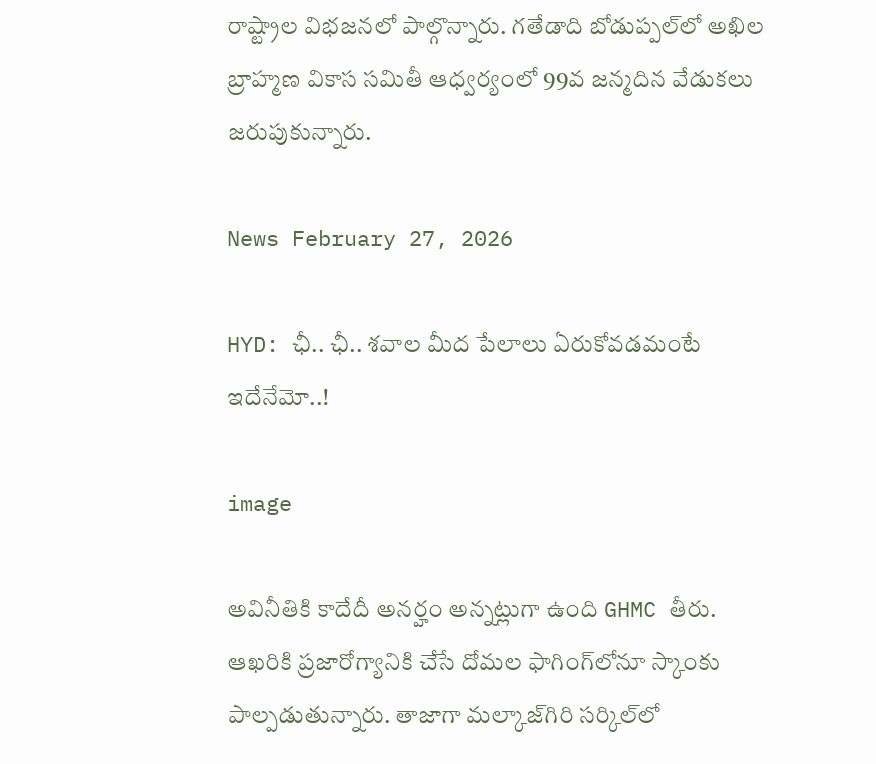రాష్ట్రాల విభజనలో పాల్గొన్నారు. గతేడాది బోడుప్పల్‌లో అఖిల బ్రాహ్మణ వికాస సమితీ ఆధ్వర్యంలో 99వ జన్మదిన వేడుకలు జరుపుకున్నారు.

News February 27, 2026

HYD: ఛీ.. ఛీ.. శవాల మీద పేలాలు ఏరుకోవడమంటే ఇదేనేమో..!

image

అవినీతికి కాదేదీ అనర్హం అన్నట్లుగా ఉంది GHMC తీరు. ఆఖరికి ప్రజారోగ్యానికి చేసే దోమల ఫాగింగ్‌లోనూ స్కాంకు పాల్పడుతున్నారు. తాజాగా మల్కాజ్‌గిరి సర్కిల్‌లో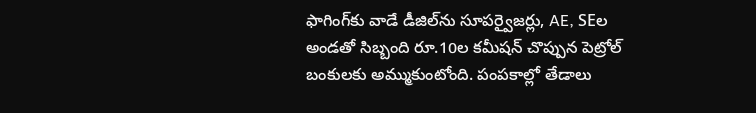ఫాగింగ్‌కు వాడే డీజిల్‌ను సూపర్వైజర్లు, AE, SEల అండతో సిబ్బంది రూ.10ల కమీషన్ చొప్పున పెట్రోల్ బంకులకు అమ్ముకుంటోంది. పంపకాల్లో తేడాలు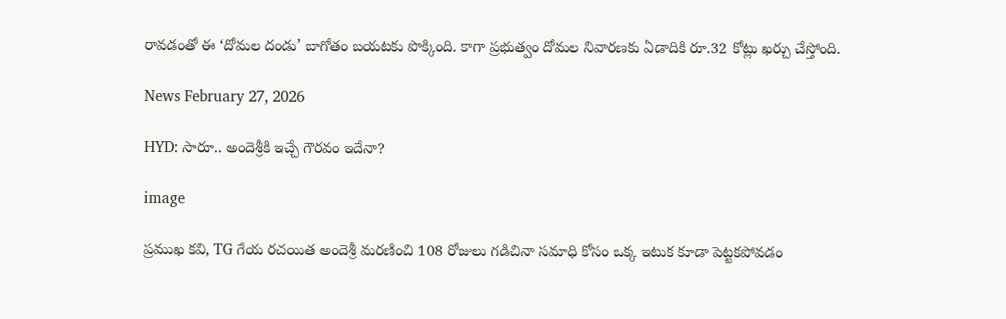రావడంతో ఈ ‘దోమల దండు’ బాగోతం బయటకు పొక్కింది. కాగా ప్రభుత్వం దోమల నివారణకు ఏడాదికి రూ.32 కోట్లు ఖర్చు చేస్తోంది.

News February 27, 2026

HYD: సారూ.. అందెశ్రీకి ఇచ్చే గౌరవం ఇదేనా?

image

ప్రముఖ కవి, TG గేయ రచయిత అందెశ్రీ మరణించి 108 రోజులు గడిచినా సమాధి కోసం ఒక్క ఇటుక కూడా పెట్టకపోవడం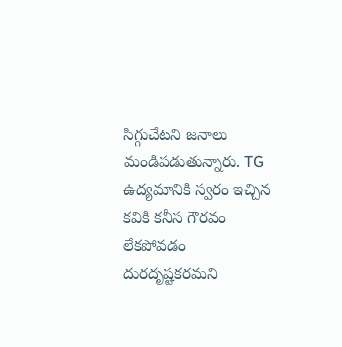సిగ్గుచేటని జనాలు మండిపడుతున్నారు. TG ఉద్యమానికి స్వరం ఇచ్చిన కవికి కనీస గౌరవం లేకపోవడం దురదృష్టకరమని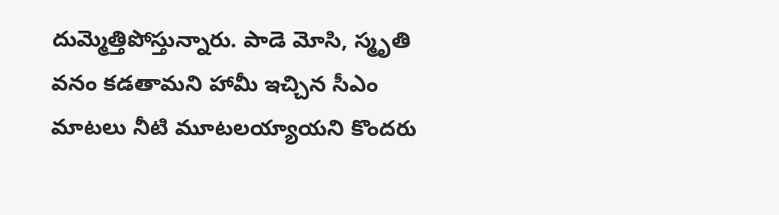దుమ్మెత్తిపోస్తున్నారు. పాడె మోసి, స్మృతి వనం కడతామని హామీ ఇచ్చిన సీఎం మాటలు నీటి మూటలయ్యాయని కొందరు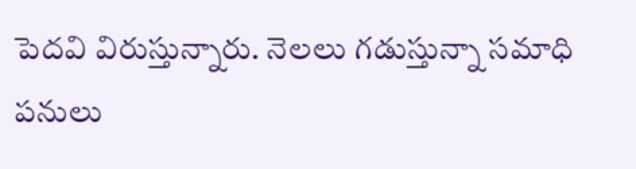పెదవి విరుస్తున్నారు. నెలలు గడుస్తున్నా సమాధి పనులు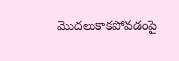మొదలుకాకపోవడంపై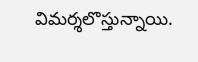విమర్శలొస్తున్నాయి.